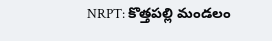NRPT: కొత్తపల్లి మండలం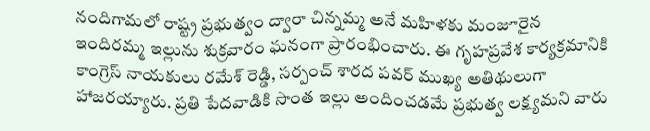నందిగామలో రాష్ట్ర ప్రభుత్వం ద్వారా చిన్నమ్మ అనే మహిళకు మంజూరైన ఇందిరమ్మ ఇల్లును శుక్రవారం ఘనంగా ప్రారంభించారు. ఈ గృహప్రవేశ కార్యక్రమానికి కాంగ్రెస్ నాయకులు రమేశ్ రెడ్డి, సర్పంచ్ శారద పవర్ ముఖ్య అతిథులుగా హాజరయ్యారు. ప్రతి పేదవాడికి సొంత ఇల్లు అందించడమే ప్రభుత్వ లక్ష్యమని వారు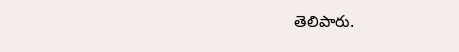తెలిపారు.